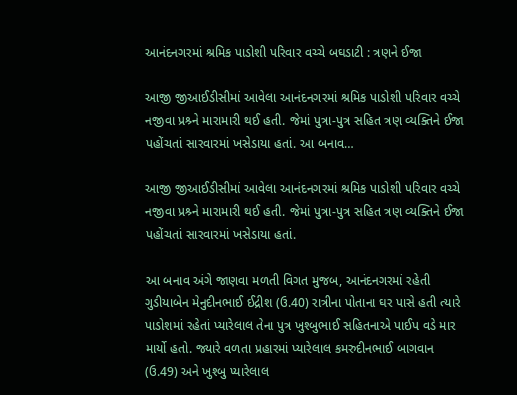આનંદનગરમાં શ્રમિક પાડોશી પરિવાર વચ્ચે બઘડાટી : ત્રણને ઈજા

આજી જીઆઈડીસીમાં આવેલા આનંદનગરમાં શ્રમિક પાડોશી પરિવાર વચ્ચે નજીવા પ્રશ્ર્ને મારામારી થઈ હતી. જેમાં પુત્રા-પુત્ર સહિત ત્રણ વ્યક્તિને ઈજા પહોંચતાં સારવારમાં ખસેડાયા હતાં. આ બનાવ…

આજી જીઆઈડીસીમાં આવેલા આનંદનગરમાં શ્રમિક પાડોશી પરિવાર વચ્ચે નજીવા પ્રશ્ર્ને મારામારી થઈ હતી. જેમાં પુત્રા-પુત્ર સહિત ત્રણ વ્યક્તિને ઈજા પહોંચતાં સારવારમાં ખસેડાયા હતાં.

આ બનાવ અંગે જાણવા મળતી વિગત મુજબ, આનંદનગરમાં રહેતી ગુડીયાબેન મેનુદીનભાઈ ઈદ્રીશ (ઉ.40) રાત્રીના પોતાના ઘર પાસે હતી ત્યારે પાડોશમાં રહેતાં પ્યારેલાલ તેના પુત્ર ખુશ્બુભાઈ સહિતનાએ પાઈપ વડે માર માર્યો હતો. જ્યારે વળતા પ્રહારમાં પ્યારેલાલ કમરુદીનભાઈ બાગવાન (ઉ.49) અને ખુશ્બુ પ્યારેલાલ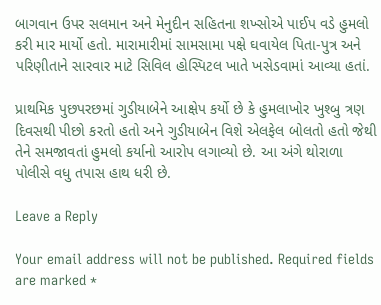બાગવાન ઉપર સલમાન અને મેનુદીન સહિતના શખ્સોએ પાઈપ વડે હુમલો કરી માર માર્યો હતો. મારામારીમાં સામસામા પક્ષે ઘવાયેલ પિતા-પુત્ર અને પરિણીતાને સારવાર માટે સિવિલ હોસ્પિટલ ખાતે ખસેડવામાં આવ્યા હતાં.

પ્રાથમિક પુછપરછમાં ગુડીયાબેને આક્ષેપ કર્યો છે કે હુમલાખોર ખુશ્બુ ત્રણ દિવસથી પીછો કરતો હતો અને ગુડીયાબેન વિશે એલફેલ બોલતો હતો જેથી તેને સમજાવતાં હુમલો કર્યાનો આરોપ લગાવ્યો છે. આ અંગે થોરાળા પોલીસે વધુ તપાસ હાથ ધરી છે.

Leave a Reply

Your email address will not be published. Required fields are marked *